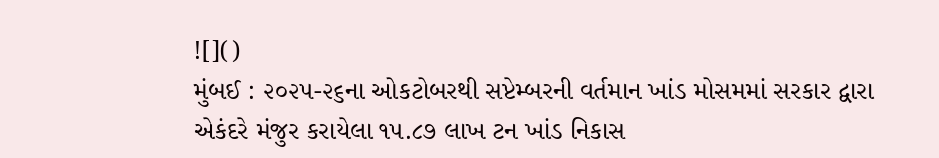![]()
મુંબઈ : ૨૦૨૫-૨૬ના ઓકટોબરથી સપ્ટેમ્બરની વર્તમાન ખાંડ મોસમમાં સરકાર દ્વારા એકંદરે મંજુર કરાયેલા ૧૫.૮૭ લાખ ટન ખાંડ નિકાસ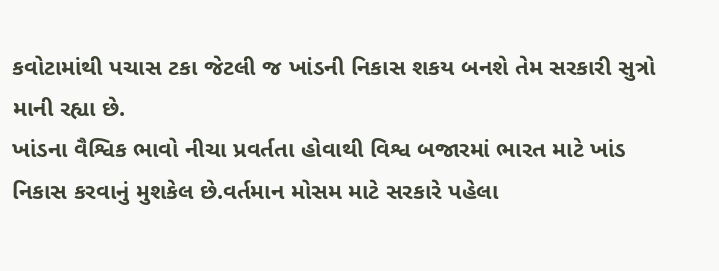કવોટામાંથી પચાસ ટકા જેટલી જ ખાંડની નિકાસ શકય બનશે તેમ સરકારી સુત્રો માની રહ્યા છે.
ખાંડના વૈશ્વિક ભાવો નીચા પ્રવર્તતા હોવાથી વિશ્વ બજારમાં ભારત માટે ખાંડ નિકાસ કરવાનું મુશકેલ છે.વર્તમાન મોસમ માટે સરકારે પહેલા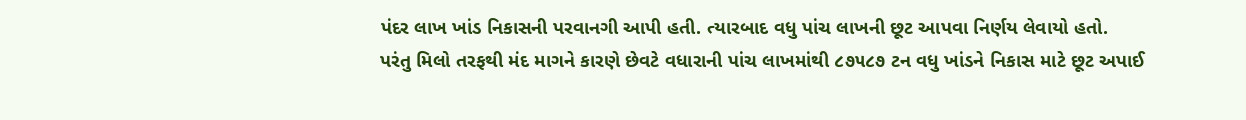પંદર લાખ ખાંડ નિકાસની પરવાનગી આપી હતી. ત્યારબાદ વધુ પાંચ લાખની છૂટ આપવા નિર્ણય લેવાયો હતો.
પરંતુ મિલો તરફથી મંદ માગને કારણે છેવટે વધારાની પાંચ લાખમાંથી ૮૭૫૮૭ ટન વધુ ખાંડને નિકાસ માટે છૂટ અપાઈ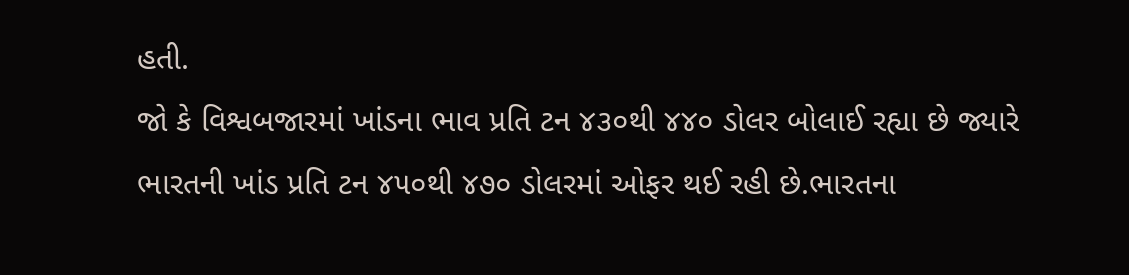હતી.
જો કે વિશ્વબજારમાં ખાંડના ભાવ પ્રતિ ટન ૪૩૦થી ૪૪૦ ડોલર બોલાઈ રહ્યા છે જ્યારે ભારતની ખાંડ પ્રતિ ટન ૪૫૦થી ૪૭૦ ડોલરમાં ઓફર થઈ રહી છે.ભારતના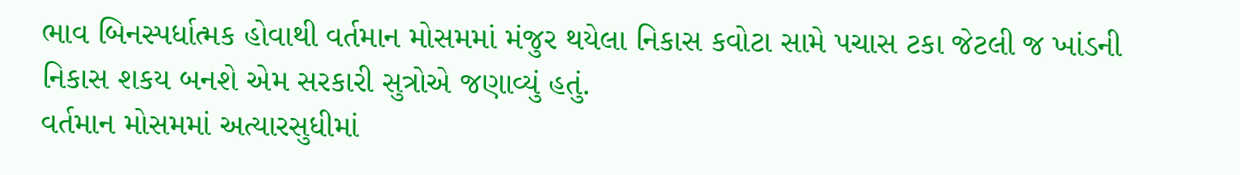ભાવ બિનસ્પર્ધાત્મક હોવાથી વર્તમાન મોસમમાં મંજુર થયેલા નિકાસ કવોટા સામે પચાસ ટકા જેટલી જ ખાંડની નિકાસ શકય બનશે એમ સરકારી સુત્રોએ જણાવ્યું હતું.
વર્તમાન મોસમમાં અત્યારસુધીમાં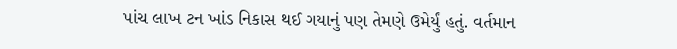પાંચ લાખ ટન ખાંડ નિકાસ થઈ ગયાનું પણ તેમણે ઉમેર્યું હતું. વર્તમાન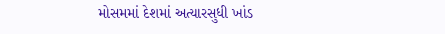મોસમમાં દેશમાં અત્યારસુધી ખાંડ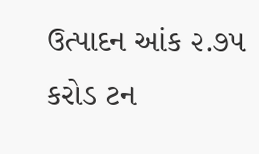ઉત્પાદન આંક ૨.૭૫ કરોડ ટન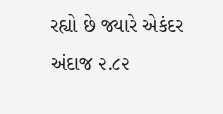રહ્યો છે જ્યારે એકંદર અંદાજ ૨.૮૨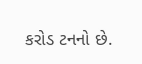કરોડ ટનનો છે.